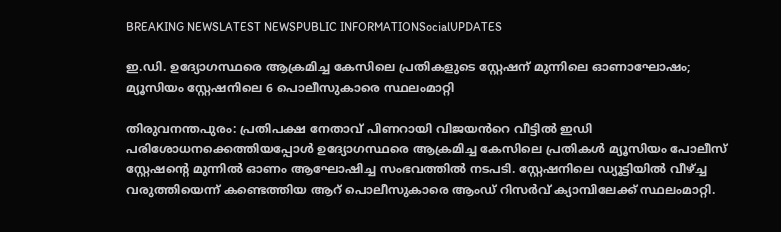BREAKING NEWSLATEST NEWSPUBLIC INFORMATIONSocialUPDATES

ഇ.ഡി. ഉദ്യോഗസ്ഥരെ ആക്രമിച്ച കേസിലെ പ്രതികളുടെ സ്റ്റേഷന് മുന്നിലെ ഓണാഘോഷം; മ്യൂസിയം സ്റ്റേഷനിലെ 6 പൊലീസുകാരെ സ്ഥലംമാറ്റി

തിരുവനന്തപുരം: പ്രതിപക്ഷ നേതാവ് പിണറായി വിജയൻറെ വീട്ടിൽ ഇഡി പരിശോധനക്കെത്തിയപ്പോൾ ഉദ്യോഗസ്ഥരെ ആക്രമിച്ച കേസിലെ പ്രതികൾ മ്യൂസിയം പോലീസ് സ്റ്റേഷന്റെ മുന്നിൽ ഓണം ആഘോഷിച്ച സംഭവത്തിൽ നടപടി. സ്റ്റേഷനിലെ ഡ്യൂട്ടിയിൽ വീഴ്ച്ച വരുത്തിയെന്ന് കണ്ടെത്തിയ ആറ് പൊലീസുകാരെ ആംഡ് റിസർവ് ക്യാമ്പിലേക്ക് സ്ഥലംമാറ്റി.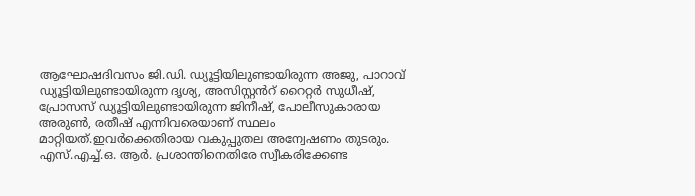ആഘോഷദിവസം ജി.ഡി. ഡ്യൂട്ടിയിലുണ്ടായിരുന്ന അജു, പാറാവ് ഡ്യൂട്ടിയിലുണ്ടായിരുന്ന ദൃശ്യ, അസിസ്റ്റൻറ്‌ റൈറ്റർ സുധീഷ്, പ്രോസസ് ഡ്യൂട്ടിയിലുണ്ടായിരുന്ന ജിനീഷ്, പോലീസുകാരായ അരുൺ, രതീഷ് എന്നിവരെയാണ് സ്ഥലം മാറ്റിയത്.ഇവർക്കെതിരായ വകുപ്പുതല അന്വേഷണം തുടരും. എസ്.എച്ച്.ഒ. ആർ. പ്രശാന്തിനെതിരേ സ്വീകരിക്കേണ്ട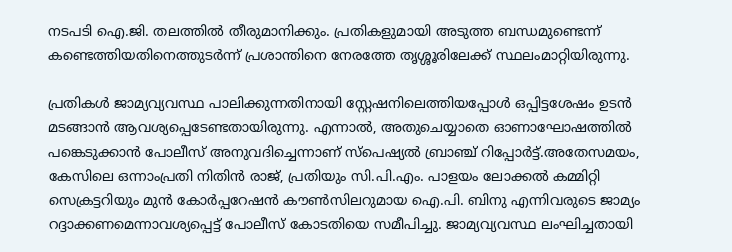നടപടി ഐ.ജി. തലത്തിൽ തീരുമാനിക്കും. പ്രതികളുമായി അടുത്ത ബന്ധമുണ്ടെന്ന് കണ്ടെത്തിയതിനെത്തുടർന്ന് പ്രശാന്തിനെ നേരത്തേ തൃശ്ശൂരിലേക്ക് സ്ഥലംമാറ്റിയിരുന്നു.

പ്രതികൾ ജാമ്യവ്യവസ്ഥ പാലിക്കുന്നതിനായി സ്റ്റേഷനിലെത്തിയപ്പോൾ ഒപ്പിട്ടശേഷം ഉടൻ മടങ്ങാൻ ആവശ്യപ്പെടേണ്ടതായിരുന്നു. എന്നാൽ, അതുചെയ്യാതെ ഓണാഘോഷത്തിൽ പങ്കെടുക്കാൻ പോലീസ് അനുവദിച്ചെന്നാണ് സ്പെഷ്യൽ ബ്രാഞ്ച് റിപ്പോർട്ട്.അതേസമയം, കേസിലെ ഒന്നാംപ്രതി നിതിൻ രാജ്, പ്രതിയും സി.പി.എം. പാളയം ലോക്കൽ കമ്മിറ്റി സെക്രട്ടറിയും മുൻ കോർപ്പറേഷൻ കൗൺസിലറുമായ ഐ.പി. ബിനു എന്നിവരുടെ ജാമ്യം റദ്ദാക്കണമെന്നാവശ്യപ്പെട്ട് പോലീസ് കോടതിയെ സമീപിച്ചു. ജാമ്യവ്യവസ്ഥ ലംഘിച്ചതായി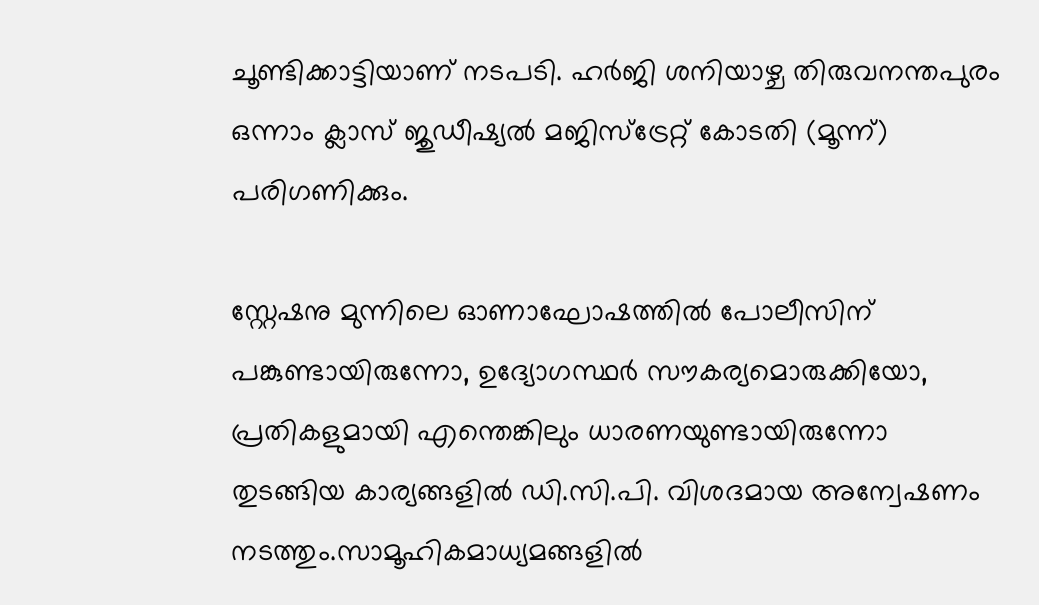ചൂണ്ടിക്കാട്ടിയാണ് നടപടി. ഹർജി ശനിയാഴ്ച തിരുവനന്തപുരം ഒന്നാം ക്ലാസ് ജുഡീഷ്യൽ മജിസ്‌ട്രേറ്റ് കോടതി (മൂന്ന്) പരിഗണിക്കും.

സ്റ്റേഷനു മുന്നിലെ ഓണാഘോഷത്തിൽ പോലീസിന് പങ്കുണ്ടായിരുന്നോ, ഉദ്യോഗസ്ഥർ സൗകര്യമൊരുക്കിയോ, പ്രതികളുമായി എന്തെങ്കിലും ധാരണയുണ്ടായിരുന്നോ തുടങ്ങിയ കാര്യങ്ങളിൽ ഡി.സി.പി. വിശദമായ അന്വേഷണം നടത്തും.സാമൂഹികമാധ്യമങ്ങളിൽ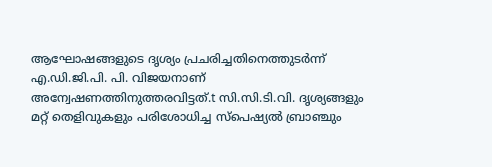ആഘോഷങ്ങളുടെ ദൃശ്യം പ്രചരിച്ചതിനെത്തുടർന്ന് എ.ഡി.ജി.പി. പി. വിജയനാണ് അന്വേഷണത്തിനുത്തരവിട്ടത്.t സി.സി.ടി.വി. ദൃശ്യങ്ങളും മറ്റ് തെളിവുകളും പരിശോധിച്ച സ്പെഷ്യൽ ബ്രാഞ്ചും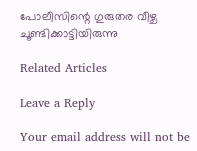പോലീസിന്റെ ഗുരുതര വീഴ്ച ചൂണ്ടിക്കാട്ടിയിരുന്നു

Related Articles

Leave a Reply

Your email address will not be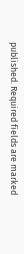published. Required fields are marked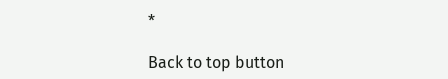*

Back to top button